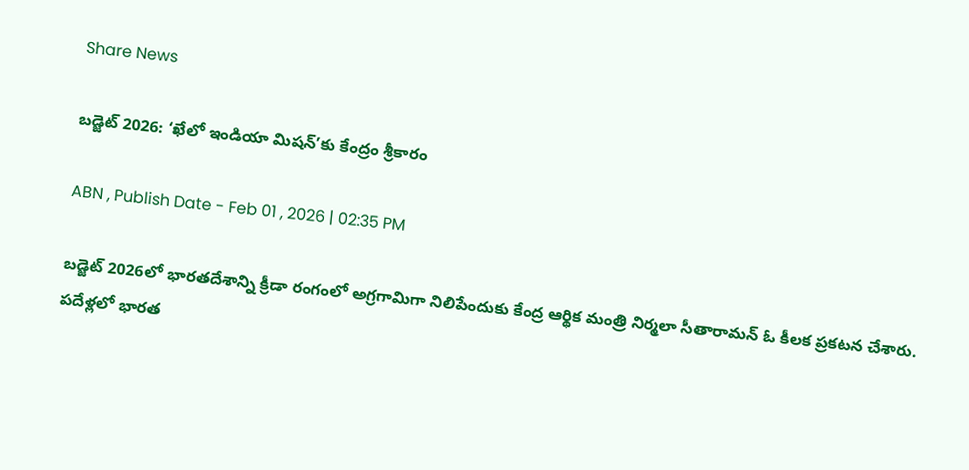Share News

బడ్జెట్ 2026: ‘ఖేలో ఇండియా మిషన్’కు కేంద్రం శ్రీకారం

ABN , Publish Date - Feb 01 , 2026 | 02:35 PM

బడ్జెట్ 2026లో భారతదేశాన్ని క్రీడా రంగంలో అగ్రగామిగా నిలిపేందుకు కేంద్ర ఆర్థిక మంత్రి నిర్మలా సీతారామన్ ఓ కీలక ప్రకటన చేశారు. పదేళ్లలో భారత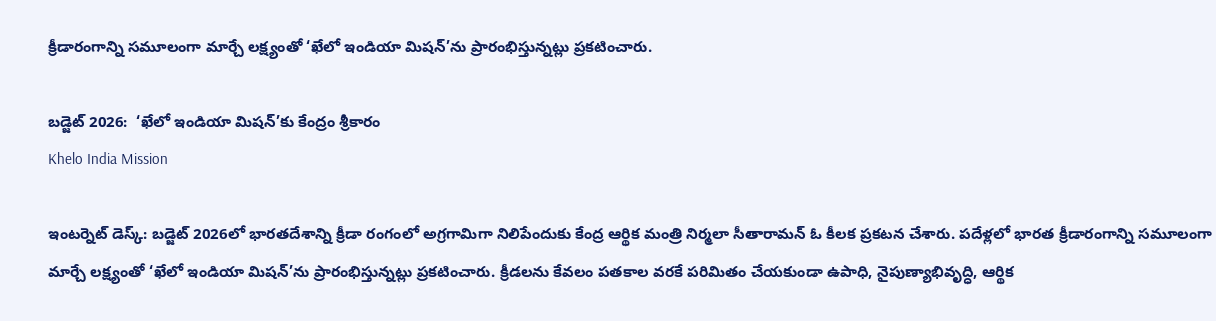క్రీడారంగాన్ని సమూలంగా మార్చే లక్ష్యంతో ‘ఖేలో ఇండియా మిషన్’ను ప్రారంభిస్తున్నట్లు ప్రకటించారు.

బడ్జెట్ 2026:  ‘ఖేలో ఇండియా మిషన్’కు కేంద్రం శ్రీకారం
Khelo India Mission

ఇంటర్నెట్ డెస్క్: బడ్జెట్ 2026లో భారతదేశాన్ని క్రీడా రంగంలో అగ్రగామిగా నిలిపేందుకు కేంద్ర ఆర్థిక మంత్రి నిర్మలా సీతారామన్ ఓ కీలక ప్రకటన చేశారు. పదేళ్లలో భారత క్రీడారంగాన్ని సమూలంగా మార్చే లక్ష్యంతో ‘ఖేలో ఇండియా మిషన్’ను ప్రారంభిస్తున్నట్లు ప్రకటించారు. క్రీడలను కేవలం పతకాల వరకే పరిమితం చేయకుండా ఉపాధి, నైపుణ్యాభివృద్ధి, ఆర్థిక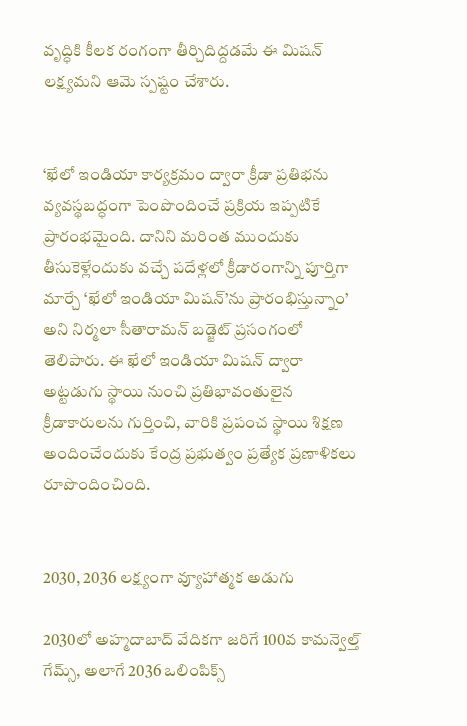వృద్ధికి కీలక రంగంగా తీర్చిదిద్దడమే ఈ మిషన్ లక్ష్యమని ఆమె స్పష్టం చేశారు.


‘ఖేలో ఇండియా కార్యక్రమం ద్వారా క్రీడా ప్రతిభను వ్యవస్థబద్ధంగా పెంపొందించే ప్రక్రియ ఇప్పటికే ప్రారంభమైంది. దానిని మరింత ముందుకు తీసుకెళ్లేందుకు వచ్చే పదేళ్లలో క్రీడారంగాన్ని పూర్తిగా మార్చే ‘ఖేలో ఇండియా మిషన్’ను ప్రారంభిస్తున్నాం’ అని నిర్మలా సీతారామన్ బడ్జెట్ ప్రసంగంలో తెలిపారు. ఈ ఖేలో ఇండియా మిషన్ ద్వారా అట్టడుగు స్థాయి నుంచి ప్రతిభావంతులైన క్రీడాకారులను గుర్తించి, వారికి ప్రపంచ స్థాయి శిక్షణ అందించేందుకు కేంద్ర ప్రభుత్వం ప్రత్యేక ప్రణాళికలు రూపొందించింది.


2030, 2036 లక్ష్యంగా వ్యూహాత్మక అడుగు

2030లో అహ్మదాబాద్ వేదికగా జరిగే 100వ కామన్వెల్త్ గేమ్స్, అలాగే 2036 ఒలింపిక్స్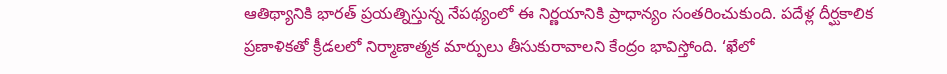ఆతిథ్యానికి భారత్ ప్రయత్నిస్తున్న నేపథ్యంలో ఈ నిర్ణయానికి ప్రాధాన్యం సంతరించుకుంది. పదేళ్ల దీర్ఘకాలిక ప్రణాళికతో క్రీడలలో నిర్మాణాత్మక మార్పులు తీసుకురావాలని కేంద్రం భావిస్తోంది. ‘ఖేలో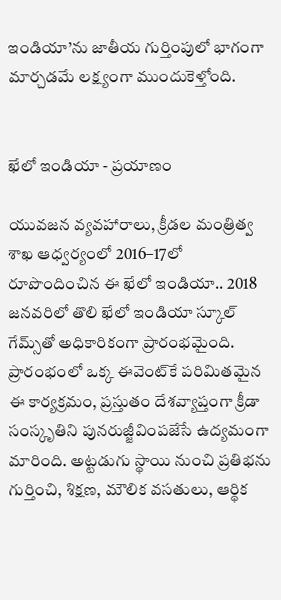ఇండియా’ను జాతీయ గుర్తింపులో భాగంగా మార్చడమే లక్ష్యంగా ముందుకెళ్తోంది.


ఖేలో ఇండియా - ప్రయాణం

యువజన వ్యవహారాలు, క్రీడల మంత్రిత్వ శాఖ ఆధ్వర్యంలో 2016–17లో రూపొందించిన ఈ ఖేలో ఇండియా.. 2018 జనవరిలో తొలి ఖేలో ఇండియా స్కూల్ గేమ్స్‌తో అధికారికంగా ప్రారంభమైంది. ప్రారంభంలో ఒక్క ఈవెంట్‌కే పరిమితమైన ఈ కార్యక్రమం, ప్రస్తుతం దేశవ్యాప్తంగా క్రీడా సంస్కృతిని పునరుజ్జీవింపజేసే ఉద్యమంగా మారింది. అట్టడుగు స్థాయి నుంచి ప్రతిభను గుర్తించి, శిక్షణ, మౌలిక వసతులు, ఆర్థిక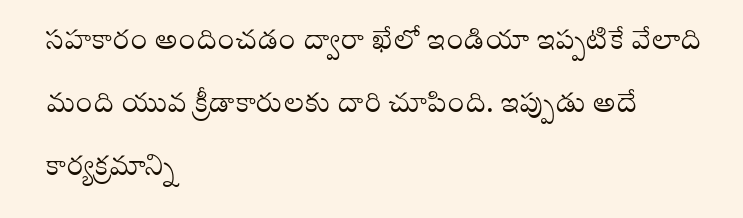సహకారం అందించడం ద్వారా ఖేలో ఇండియా ఇప్పటికే వేలాది మంది యువ క్రీడాకారులకు దారి చూపింది. ఇప్పుడు అదే కార్యక్రమాన్ని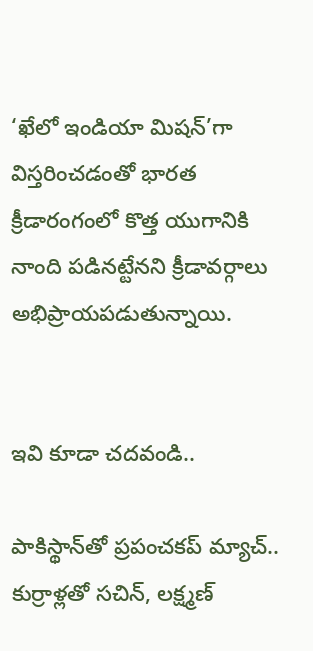‘ఖేలో ఇండియా మిషన్’గా విస్తరించడంతో భారత క్రీడారంగంలో కొత్త యుగానికి నాంది పడినట్టేనని క్రీడావర్గాలు అభిప్రాయపడుతున్నాయి.


ఇవి కూడా చదవండి..

పాకిస్థాన్‌తో ప్రపంచకప్ మ్యాచ్.. కుర్రాళ్లతో సచిన్, లక్ష్మణ్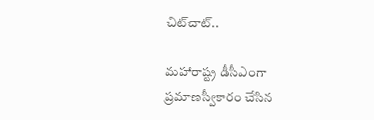చిట్‌చాట్..

మహారాష్ట్ర డీసీఎంగా ప్రమాణస్వీకారం చేసిన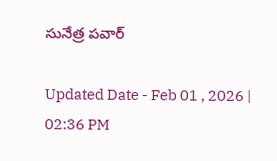సునేత్ర పవార్

Updated Date - Feb 01 , 2026 | 02:36 PM